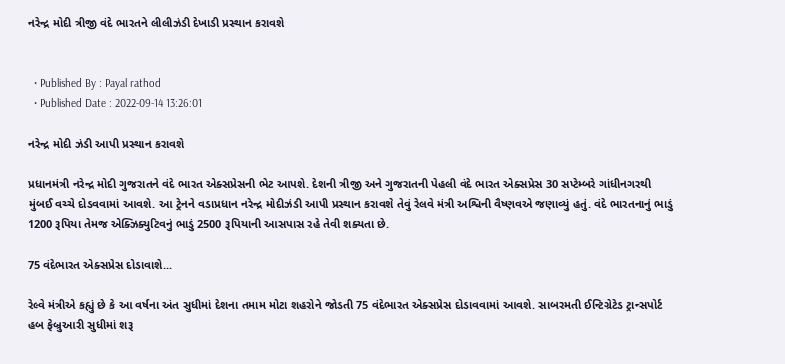નરેન્દ્ર મોદી ત્રીજી વંદે ભારતને લીલીઝંડી દેખાડી પ્રસ્થાન કરાવશે


  • Published By : Payal rathod
  • Published Date : 2022-09-14 13:26:01

નરેન્દ્ર મોદી ઝંડી આપી પ્રસ્થાન કરાવશે

પ્રધાનમંત્રી નરેન્દ્ર મોદી ગુજરાતને વંદે ભારત એક્સપ્રેસની ભેટ આપશે. દેશની ત્રીજી અને ગુજરાતની પેહલી વંદે ભારત એક્સપ્રેસ 30 સપ્ટેમ્બરે ગાંધીનગરથી મુંબઈ વચ્ચે દોડવવામાં આવશે. આ ટ્રેનને વડાપ્રધાન નરેન્દ્ર મોદીઝંડી આપી પ્રસ્થાન કરાવશે તેવું રેલવે મંત્રી અશ્વિની વૈષ્ણવએ જણાવ્યું હતું. વંદે ભારતનાનું ભાડું 1200 રૂપિયા તેમજ એક્ઝિક્યુટિવનું ભાડું 2500 રૂપિયાની આસપાસ રહે તેવી શક્યતા છે.

75 વંદેભારત એક્સપ્રેસ દોડાવાશે...

રેલ્વે મંત્રીએ કહ્યું છે કે આ વર્ષના અંત સુધીમાં દેશના તમામ મોટા શહરોને જોડતી 75 વંદેભારત એક્સપ્રેસ દોડાવવામાં આવશે. સાબરમતી ઈન્ટિગ્રેટેડ ટ્રાન્સપોર્ટ હબ ફેબ્રુઆરી સુધીમાં શરૂ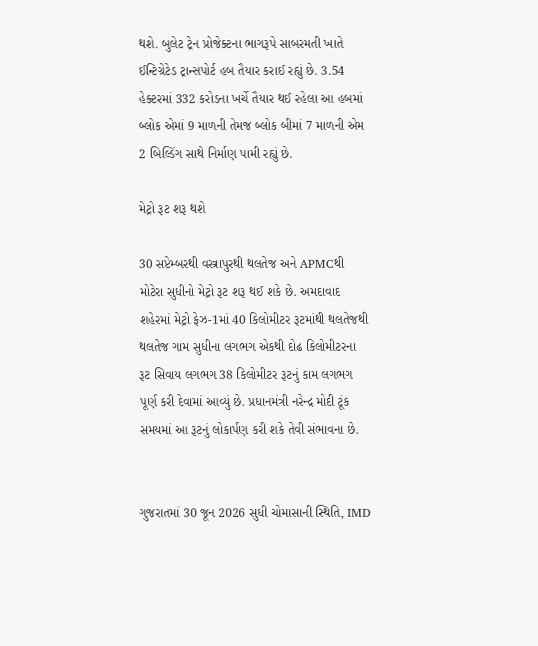થશે. બુલેટ ટ્રેન પ્રોજેક્ટના ભાગરૂપે સાબરમતી ખાતે ઈન્ટિગ્રેટેડ ટ્રાન્સપોર્ટ હબ તૈયાર કરાઈ રહ્યું છે. 3.54 હેક્ટરમાં 332 કરોડના ખર્ચે તૈયાર થઈ રહેલા આ હબમાં બ્લોક એમાં 9 માળની તેમજ બ્લોક બીમાં 7 માળની એમ 2 બિલ્ડિંગ સાથે નિર્માણ પામી રહ્યું છે.

મેટ્રો રૂટ શરૂ થશે

30 સપ્ટેમ્બરથી વસ્ત્રાપુરથી થલતેજ અને APMCથી મોટેરા સુધીનો મેટ્રો રૂટ શરૂ થઈ શકે છે. અમદાવાદ શહેરમાં મેટ્રો ફેઝ-1માં 40 કિલોમીટર રૂટમાંથી થલતેજથી થલતેજ ગામ સુધીના લગભગ એકથી દોઢ કિલોમીટરના રૂટ સિવાય લગભગ 38 કિલોમીટર રૂટનું કામ લગભગ પૂર્ણ કરી દેવામાં આવ્યું છે. પ્રધાનમંત્રી નરેન્દ્ર મોદી ટૂંક સમયમાં આ રૂટનું લોકાર્પણ કરી શકે તેવી સંભાવના છે.


ગુજરાતમાં 30 જૂન 2026 સુધી ચોમાસાની સ્થિતિ, IMD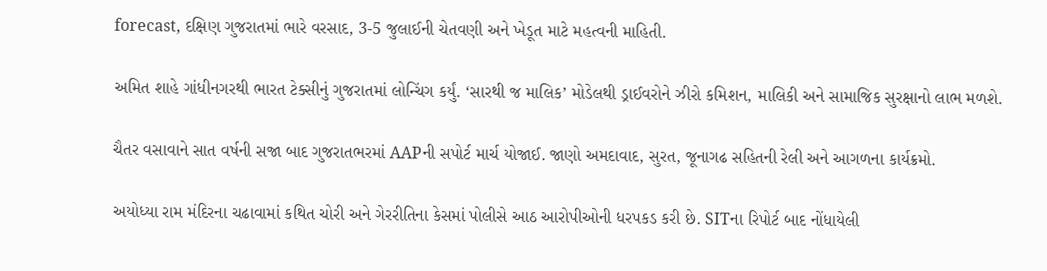forecast, દક્ષિણ ગુજરાતમાં ભારે વરસાદ, 3-5 જુલાઈની ચેતવણી અને ખેડૂત માટે મહત્વની માહિતી.

અમિત શાહે ગાંધીનગરથી ભારત ટેક્સીનું ગુજરાતમાં લોન્ચિંગ કર્યું. ‘સારથી જ માલિક’ મોડેલથી ડ્રાઈવરોને ઝીરો કમિશન, માલિકી અને સામાજિક સુરક્ષાનો લાભ મળશે.

ચૈતર વસાવાને સાત વર્ષની સજા બાદ ગુજરાતભરમાં AAPની સપોર્ટ માર્ચ યોજાઈ. જાણો અમદાવાદ, સુરત, જૂનાગઢ સહિતની રેલી અને આગળના કાર્યક્રમો.

અયોધ્યા રામ મંદિરના ચઢાવામાં કથિત ચોરી અને ગેરરીતિના કેસમાં પોલીસે આઠ આરોપીઓની ધરપકડ કરી છે. SITના રિપોર્ટ બાદ નોંધાયેલી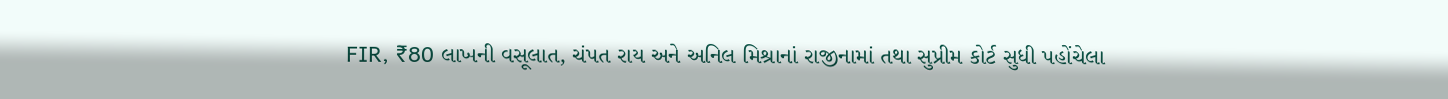FIR, ₹80 લાખની વસૂલાત, ચંપત રાય અને અનિલ મિશ્રાનાં રાજીનામાં તથા સુપ્રીમ કોર્ટ સુધી પહોંચેલા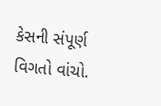કેસની સંપૂર્ણ વિગતો વાંચો.